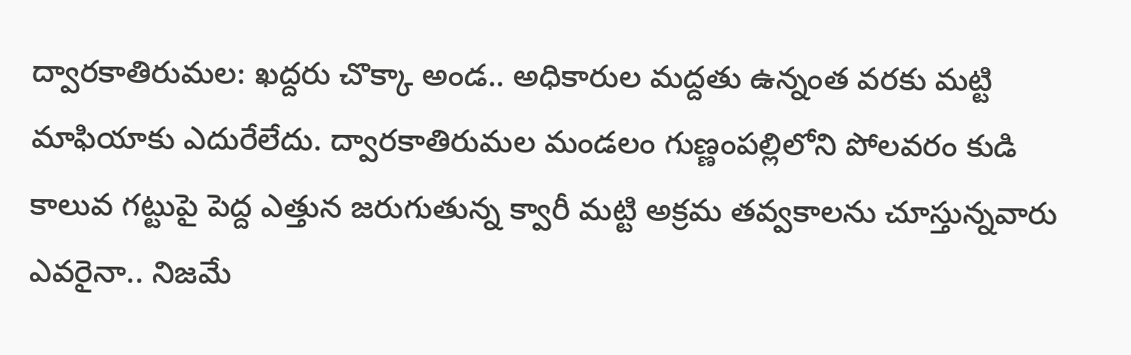ద్వారకాతిరుమల: ఖద్దరు చొక్కా అండ.. అధికారుల మద్దతు ఉన్నంత వరకు మట్టి మాఫియాకు ఎదురేలేదు. ద్వారకాతిరుమల మండలం గుణ్ణంపల్లిలోని పోలవరం కుడి కాలువ గట్టుపై పెద్ద ఎత్తున జరుగుతున్న క్వారీ మట్టి అక్రమ తవ్వకాలను చూస్తున్నవారు ఎవరైనా.. నిజమే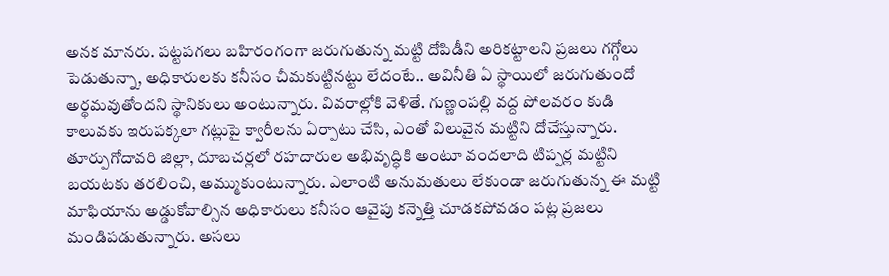అనక మానరు. పట్టపగలు బహిరంగంగా జరుగుతున్న మట్టి దోపిడీని అరికట్టాలని ప్రజలు గగ్గోలు పెడుతున్నా, అధికారులకు కనీసం చీమకుట్టినట్టు లేదంటే.. అవినీతి ఏ స్థాయిలో జరుగుతుందో అర్థమవుతోందని స్థానికులు అంటున్నారు. వివరాల్లోకి వెళితే. గుణ్ణంపల్లి వద్ద పోలవరం కుడి కాలువకు ఇరుపక్కలా గట్లుపై క్వారీలను ఏర్పాటు చేసి, ఎంతో విలువైన మట్టిని దోచేస్తున్నారు. తూర్పుగోదావరి జిల్లా, దూబచర్లలో రహదారుల అభివృద్ధికి అంటూ వందలాది టిప్పర్ల మట్టిని బయటకు తరలించి, అమ్ముకుంటున్నారు. ఎలాంటి అనుమతులు లేకుండా జరుగుతున్న ఈ మట్టి మాఫియాను అడ్డుకోవాల్సిన అధికారులు కనీసం ఆవైపు కన్నెత్తి చూడకపోవడం పట్ల ప్రజలు మండిపడుతున్నారు. అసలు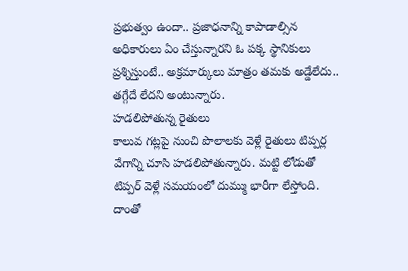ప్రభుత్వం ఉందా.. ప్రజాధనాన్ని కాపాడాల్సిన అధికారులు ఏం చేస్తున్నారని ఓ పక్క స్థానికులు ప్రశ్నిస్తుంటే.. అక్రమార్కులు మాత్రం తమకు అడ్డేలేదు.. తగ్గేదే లేదని అంటున్నారు.
హడలిపోతున్న రైతులు
కాలువ గట్లపై నుంచి పొలాలకు వెళ్లే రైతులు టిప్పర్ల వేగాన్ని చూసి హడలిపోతున్నారు. మట్టి లోడుతో టిప్పర్ వెళ్లే సమయంలో దుమ్ము భారీగా లేస్తోంది. దాంతో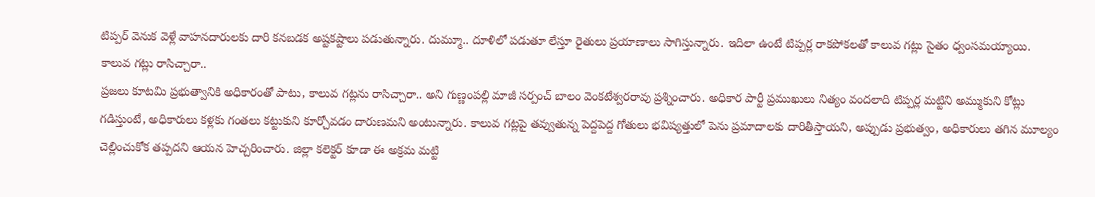టిప్పర్ వెనుక వెళ్లే వాహనదారులకు దారి కనబడక అష్టకష్టాలు పడుతున్నారు. దుమ్మూ.. దూళిలో పడుతూ లేస్తూ రైతులు ప్రయాణాలు సాగిస్తున్నారు. ఇదిలా ఉంటే టిప్పర్ల రాకపోకలతో కాలువ గట్లు సైతం ధ్వంసమయ్యాయి.
కాలువ గట్లు రాసిచ్చారా..
ప్రజలు కూటమి ప్రభుత్వానికి అధికారంతో పాటు, కాలువ గట్లను రాసిచ్చారా.. అని గుణ్ణంపల్లి మాజీ సర్పంచ్ బాలం వెంకటేశ్వరరావు ప్రశ్నించారు. అధికార పార్టీ ప్రముఖులు నిత్యం వందలాది టిప్పర్ల మట్టిని అమ్ముకుని కోట్లు గడిస్తుంటే, అధికారులు కళ్లకు గంతలు కట్టుకుని కూర్చోవడం దారుణమని అంటున్నారు. కాలువ గట్లపై తవ్వుతున్న పెద్దపెద్ద గోతులు భవిష్యత్తులో పెను ప్రమాదాలకు దారితీస్తాయని, అప్పుడు ప్రభుత్వం, అధికారులు తగిన మూల్యం చెల్లించుకోక తప్పదని ఆయన హెచ్చరించారు. జిల్లా కలెక్టర్ కూడా ఈ అక్రమ మట్టి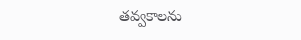తవ్వకాలను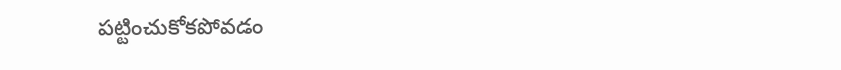పట్టించుకోకపోవడం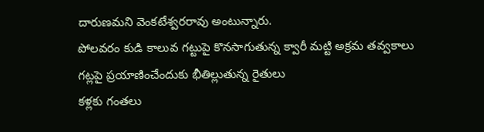దారుణమని వెంకటేశ్వరరావు అంటున్నారు.
పోలవరం కుడి కాలువ గట్టుపై కొనసాగుతున్న క్వారీ మట్టి అక్రమ తవ్వకాలు
గట్లపై ప్రయాణించేందుకు భీతిల్లుతున్న రైతులు
కళ్లకు గంతలు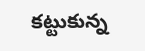కట్టుకున్న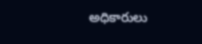అధికారులు